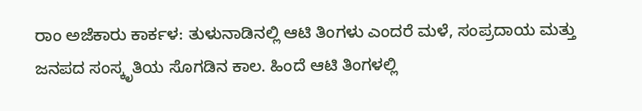ರಾಂ ಅಜೆಕಾರು ಕಾರ್ಕಳ: ತುಳುನಾಡಿನಲ್ಲಿ ಆಟಿ ತಿಂಗಳು ಎಂದರೆ ಮಳೆ, ಸಂಪ್ರದಾಯ ಮತ್ತು ಜನಪದ ಸಂಸ್ಕೃತಿಯ ಸೊಗಡಿನ ಕಾಲ. ಹಿಂದೆ ಆಟಿ ತಿಂಗಳಲ್ಲಿ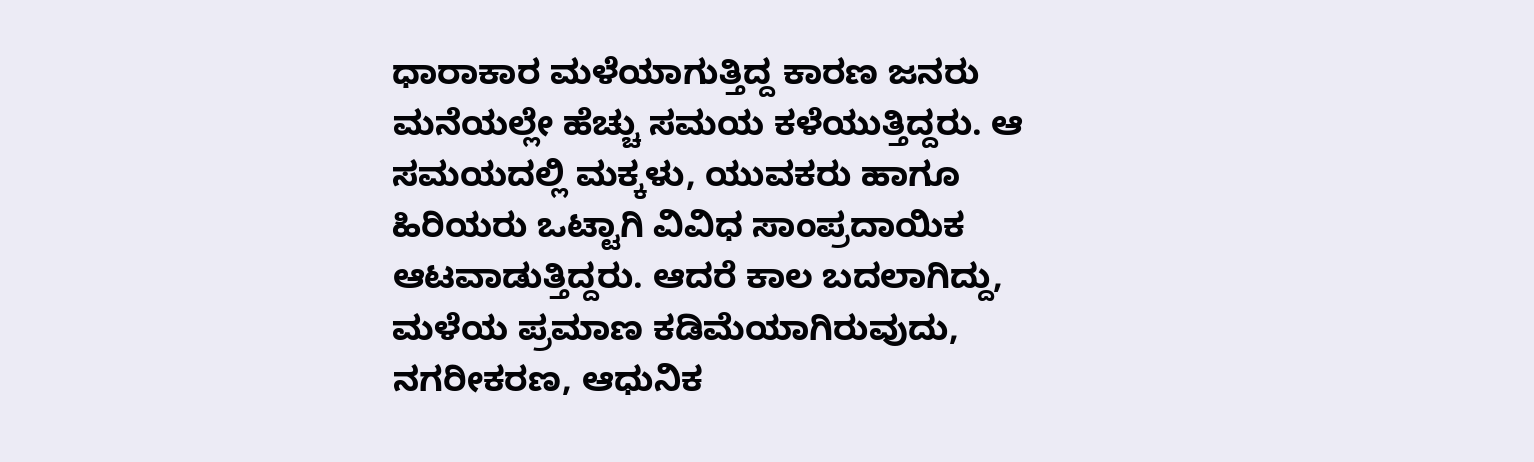ಧಾರಾಕಾರ ಮಳೆಯಾಗುತ್ತಿದ್ದ ಕಾರಣ ಜನರು ಮನೆಯಲ್ಲೇ ಹೆಚ್ಚು ಸಮಯ ಕಳೆಯುತ್ತಿದ್ದರು. ಆ ಸಮಯದಲ್ಲಿ ಮಕ್ಕಳು, ಯುವಕರು ಹಾಗೂ ಹಿರಿಯರು ಒಟ್ಟಾಗಿ ವಿವಿಧ ಸಾಂಪ್ರದಾಯಿಕ ಆಟವಾಡುತ್ತಿದ್ದರು. ಆದರೆ ಕಾಲ ಬದಲಾಗಿದ್ದು, ಮಳೆಯ ಪ್ರಮಾಣ ಕಡಿಮೆಯಾಗಿರುವುದು, ನಗರೀಕರಣ, ಆಧುನಿಕ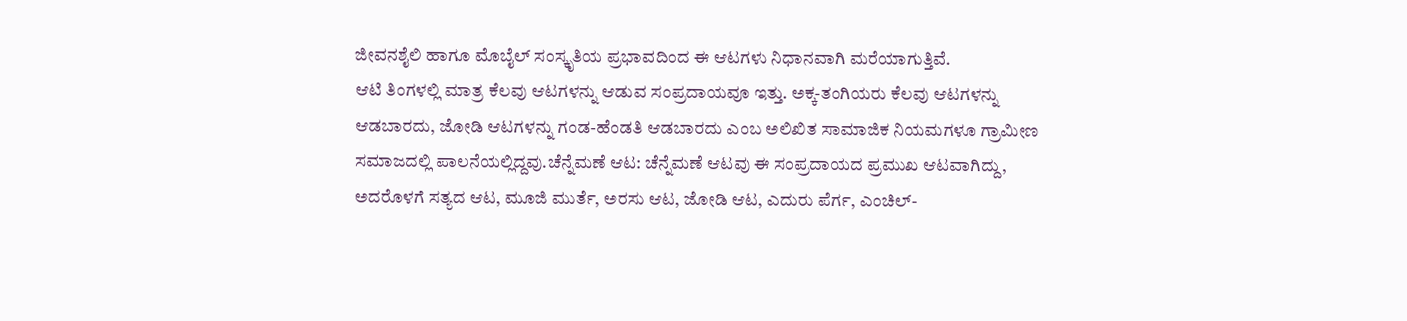ಜೀವನಶೈಲಿ ಹಾಗೂ ಮೊಬೈಲ್ ಸಂಸ್ಕೃತಿಯ ಪ್ರಭಾವದಿಂದ ಈ ಆಟಗಳು ನಿಧಾನವಾಗಿ ಮರೆಯಾಗುತ್ತಿವೆ.
ಆಟಿ ತಿಂಗಳಲ್ಲಿ ಮಾತ್ರ ಕೆಲವು ಆಟಗಳನ್ನು ಆಡುವ ಸಂಪ್ರದಾಯವೂ ಇತ್ತು. ಅಕ್ಕ-ತಂಗಿಯರು ಕೆಲವು ಆಟಗಳನ್ನು ಆಡಬಾರದು, ಜೋಡಿ ಆಟಗಳನ್ನು ಗಂಡ-ಹೆಂಡತಿ ಆಡಬಾರದು ಎಂಬ ಅಲಿಖಿತ ಸಾಮಾಜಿಕ ನಿಯಮಗಳೂ ಗ್ರಾಮೀಣ ಸಮಾಜದಲ್ಲಿ ಪಾಲನೆಯಲ್ಲಿದ್ದವು.ಚೆನ್ನೆಮಣೆ ಆಟ: ಚೆನ್ನೆಮಣೆ ಆಟವು ಈ ಸಂಪ್ರದಾಯದ ಪ್ರಮುಖ ಆಟವಾಗಿದ್ದು, ಅದರೊಳಗೆ ಸತ್ಯದ ಆಟ, ಮೂಜಿ ಮುರ್ತೆ, ಅರಸು ಆಟ, ಜೋಡಿ ಆಟ, ಎದುರು ಪೆರ್ಗ, ಎಂಚಿಲ್-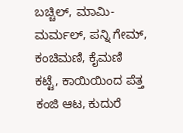ಬಚ್ಚಿಲ್, ಮಾಮಿ-ಮರ್ಮಲ್, ಪನ್ನಿ ಗೇಮ್, ಕಂಚಿಮಣಿ, ಕೈಮಣಿ ಕಟ್ಟೆ, ಕಾಯಿಯಿಂದ ಪೆತ್ತ ಕಂಜಿ ಆಟ, ಕುದುರೆ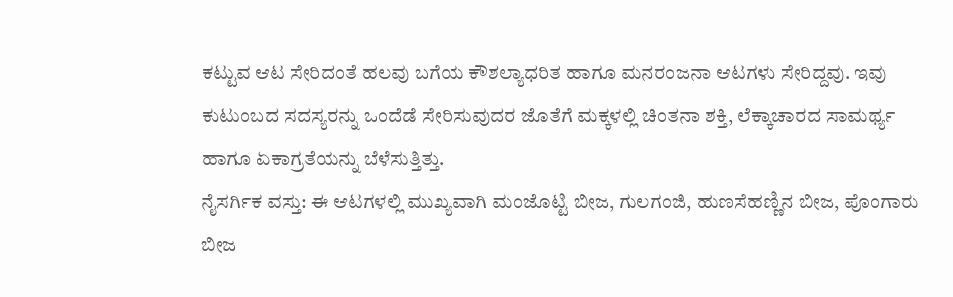ಕಟ್ಟುವ ಆಟ ಸೇರಿದಂತೆ ಹಲವು ಬಗೆಯ ಕೌಶಲ್ಯಾಧರಿತ ಹಾಗೂ ಮನರಂಜನಾ ಆಟಗಳು ಸೇರಿದ್ದವು. ಇವು ಕುಟುಂಬದ ಸದಸ್ಯರನ್ನು ಒಂದೆಡೆ ಸೇರಿಸುವುದರ ಜೊತೆಗೆ ಮಕ್ಕಳಲ್ಲಿ ಚಿಂತನಾ ಶಕ್ತಿ, ಲೆಕ್ಕಾಚಾರದ ಸಾಮರ್ಥ್ಯ ಹಾಗೂ ಏಕಾಗ್ರತೆಯನ್ನು ಬೆಳೆಸುತ್ತಿತ್ತು.
ನೈಸರ್ಗಿಕ ವಸ್ತು: ಈ ಆಟಗಳಲ್ಲಿ ಮುಖ್ಯವಾಗಿ ಮಂಜೊಟ್ಟಿ ಬೀಜ, ಗುಲಗಂಜಿ, ಹುಣಸೆಹಣ್ಣಿನ ಬೀಜ, ಪೊಂಗಾರು ಬೀಜ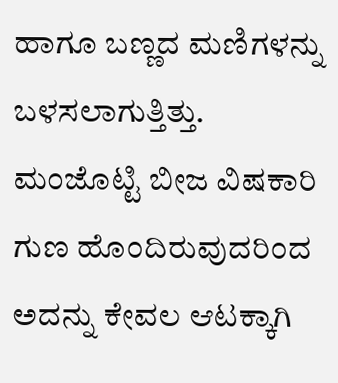ಹಾಗೂ ಬಣ್ಣದ ಮಣಿಗಳನ್ನು ಬಳಸಲಾಗುತ್ತಿತ್ತು. ಮಂಜೊಟ್ಟಿ ಬೀಜ ವಿಷಕಾರಿ ಗುಣ ಹೊಂದಿರುವುದರಿಂದ ಅದನ್ನು ಕೇವಲ ಆಟಕ್ಕಾಗಿ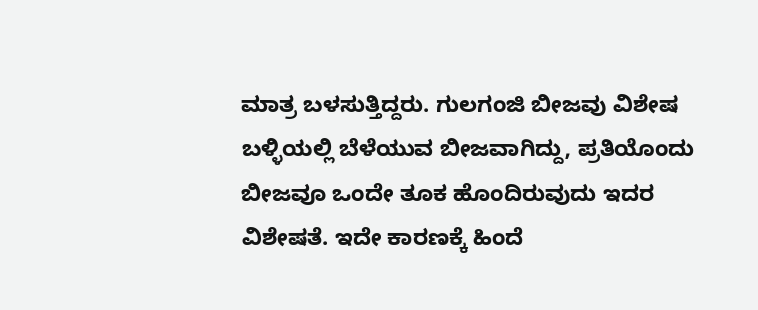ಮಾತ್ರ ಬಳಸುತ್ತಿದ್ದರು. ಗುಲಗಂಜಿ ಬೀಜವು ವಿಶೇಷ ಬಳ್ಳಿಯಲ್ಲಿ ಬೆಳೆಯುವ ಬೀಜವಾಗಿದ್ದು, ಪ್ರತಿಯೊಂದು ಬೀಜವೂ ಒಂದೇ ತೂಕ ಹೊಂದಿರುವುದು ಇದರ ವಿಶೇಷತೆ. ಇದೇ ಕಾರಣಕ್ಕೆ ಹಿಂದೆ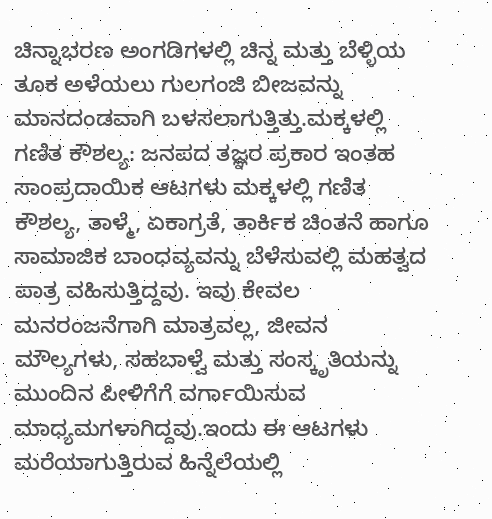ಚಿನ್ನಾಭರಣ ಅಂಗಡಿಗಳಲ್ಲಿ ಚಿನ್ನ ಮತ್ತು ಬೆಳ್ಳಿಯ ತೂಕ ಅಳೆಯಲು ಗುಲಗಂಜಿ ಬೀಜವನ್ನು ಮಾನದಂಡವಾಗಿ ಬಳಸಲಾಗುತ್ತಿತ್ತು.ಮಕ್ಕಳಲ್ಲಿ ಗಣಿತ ಕೌಶಲ್ಯ: ಜನಪದ ತಜ್ಞರ ಪ್ರಕಾರ ಇಂತಹ ಸಾಂಪ್ರದಾಯಿಕ ಆಟಗಳು ಮಕ್ಕಳಲ್ಲಿ ಗಣಿತ ಕೌಶಲ್ಯ, ತಾಳ್ಮೆ, ಏಕಾಗ್ರತೆ, ತಾರ್ಕಿಕ ಚಿಂತನೆ ಹಾಗೂ ಸಾಮಾಜಿಕ ಬಾಂಧವ್ಯವನ್ನು ಬೆಳೆಸುವಲ್ಲಿ ಮಹತ್ವದ ಪಾತ್ರ ವಹಿಸುತ್ತಿದ್ದವು. ಇವು ಕೇವಲ ಮನರಂಜನೆಗಾಗಿ ಮಾತ್ರವಲ್ಲ, ಜೀವನ ಮೌಲ್ಯಗಳು, ಸಹಬಾಳ್ವೆ ಮತ್ತು ಸಂಸ್ಕೃತಿಯನ್ನು ಮುಂದಿನ ಪೀಳಿಗೆಗೆ ವರ್ಗಾಯಿಸುವ ಮಾಧ್ಯಮಗಳಾಗಿದ್ದವು.ಇಂದು ಈ ಆಟಗಳು ಮರೆಯಾಗುತ್ತಿರುವ ಹಿನ್ನೆಲೆಯಲ್ಲಿ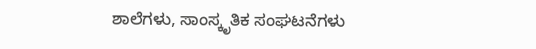ಶಾಲೆಗಳು, ಸಾಂಸ್ಕೃತಿಕ ಸಂಘಟನೆಗಳು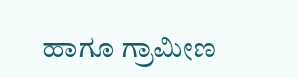ಹಾಗೂ ಗ್ರಾಮೀಣ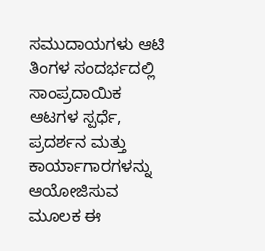ಸಮುದಾಯಗಳು ಆಟಿ ತಿಂಗಳ ಸಂದರ್ಭದಲ್ಲಿ ಸಾಂಪ್ರದಾಯಿಕ ಆಟಗಳ ಸ್ಪರ್ಧೆ, ಪ್ರದರ್ಶನ ಮತ್ತು ಕಾರ್ಯಾಗಾರಗಳನ್ನು ಆಯೋಜಿಸುವ ಮೂಲಕ ಈ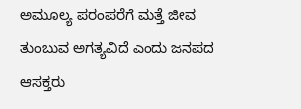ಅಮೂಲ್ಯ ಪರಂಪರೆಗೆ ಮತ್ತೆ ಜೀವ ತುಂಬುವ ಅಗತ್ಯವಿದೆ ಎಂದು ಜನಪದ ಆಸಕ್ತರು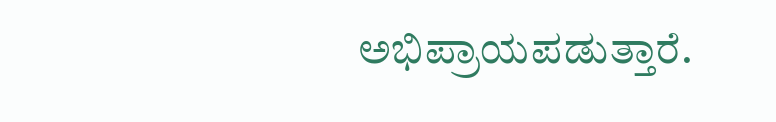ಅಭಿಪ್ರಾಯಪಡುತ್ತಾರೆ.